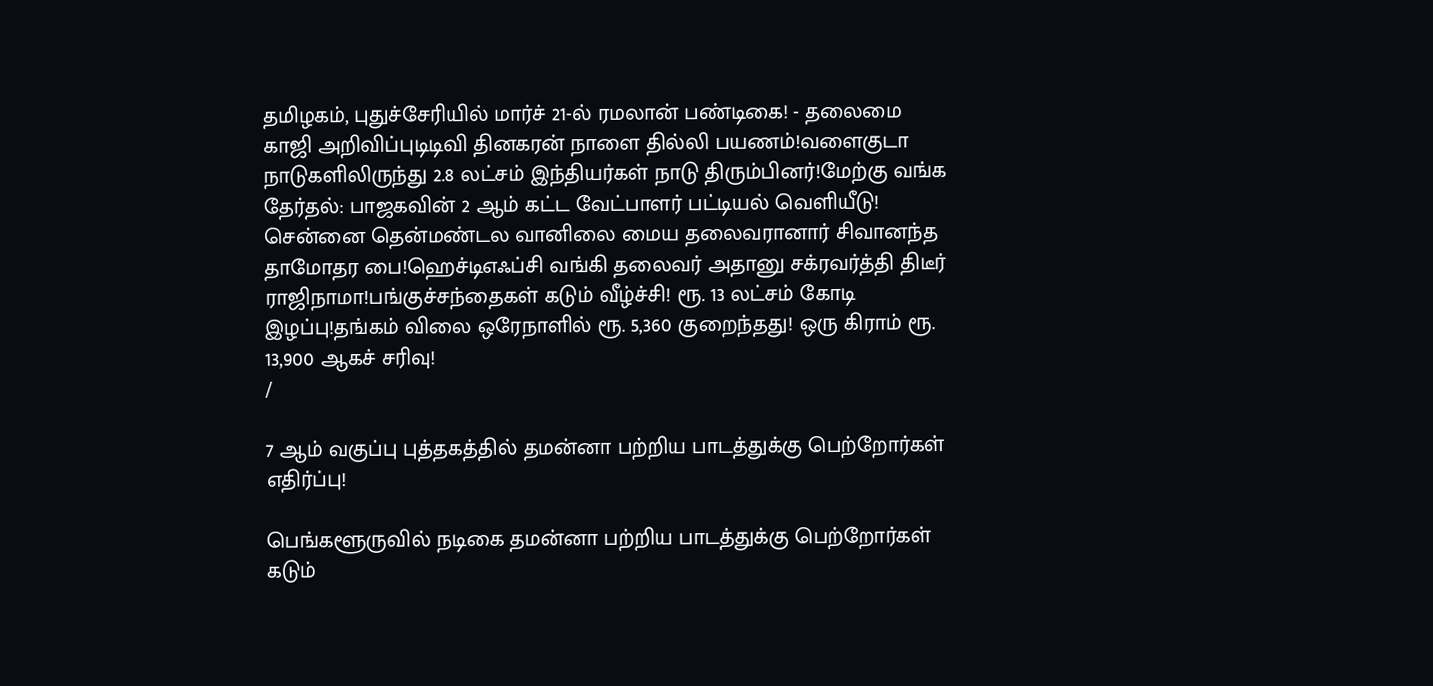தமிழகம், புதுச்சேரியில் மார்ச் 21-ல் ரமலான் பண்டிகை! - தலைமை காஜி அறிவிப்புடிடிவி தினகரன் நாளை தில்லி பயணம்!வளைகுடா நாடுகளிலிருந்து 2.8 லட்சம் இந்தியர்கள் நாடு திரும்பினர்!மேற்கு வங்க தேர்தல்: பாஜகவின் 2 ஆம் கட்ட வேட்பாளர் பட்டியல் வெளியீடு! சென்னை தென்மண்டல வானிலை மைய தலைவரானார் சிவானந்த தாமோதர பை!ஹெச்டிஎஃப்சி வங்கி தலைவர் அதானு சக்ரவர்த்தி திடீர் ராஜிநாமா!பங்குச்சந்தைகள் கடும் வீழ்ச்சி! ரூ. 13 லட்சம் கோடி இழப்பு!தங்கம் விலை ஒரேநாளில் ரூ. 5,360 குறைந்தது! ஒரு கிராம் ரூ. 13,900 ஆகச் சரிவு!
/

7 ஆம் வகுப்பு புத்தகத்தில் தமன்னா பற்றிய பாடத்துக்கு பெற்றோர்கள் எதிர்ப்பு!

பெங்களூருவில் நடிகை தமன்னா பற்றிய பாடத்துக்கு பெற்றோர்கள் கடும்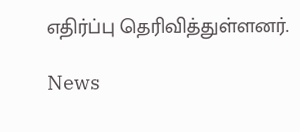எதிர்ப்பு தெரிவித்துள்ளனர்.

News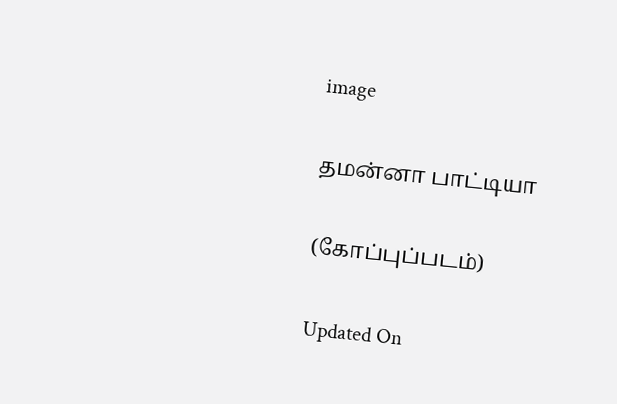image

தமன்னா பாட்டியா

(கோப்புப்படம்)

Updated On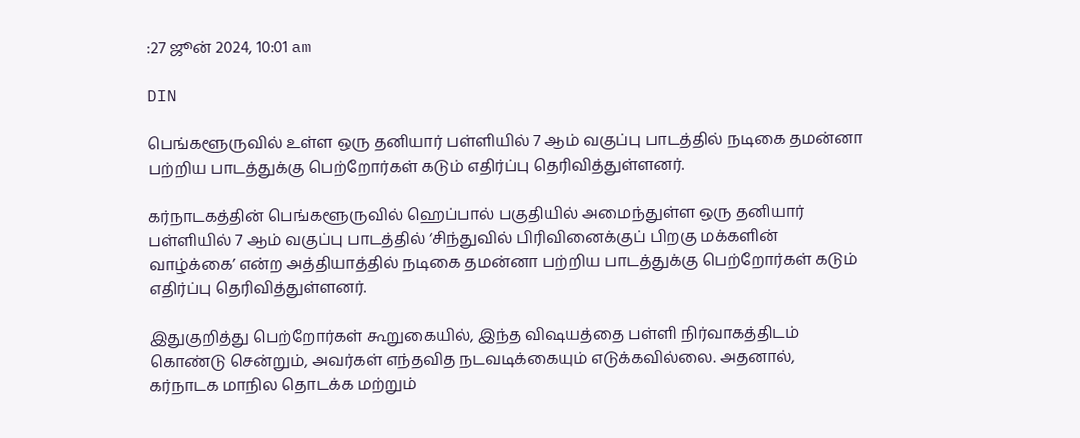:27 ஜூன் 2024, 10:01 am

DIN

பெங்களூருவில் உள்ள ஒரு தனியார் பள்ளியில் 7 ஆம் வகுப்பு பாடத்தில் நடிகை தமன்னா பற்றிய பாடத்துக்கு பெற்றோர்கள் கடும் எதிர்ப்பு தெரிவித்துள்ளனர்.

கர்நாடகத்தின் பெங்களூருவில் ஹெப்பால் பகுதியில் அமைந்துள்ள ஒரு தனியார் பள்ளியில் 7 ஆம் வகுப்பு பாடத்தில் ‘சிந்துவில் பிரிவினைக்குப் பிறகு மக்களின் வாழ்க்கை’ என்ற அத்தியாத்தில் நடிகை தமன்னா பற்றிய பாடத்துக்கு பெற்றோர்கள் கடும் எதிர்ப்பு தெரிவித்துள்ளனர்.

இதுகுறித்து பெற்றோர்கள் கூறுகையில், இந்த விஷயத்தை பள்ளி நிர்வாகத்திடம் கொண்டு சென்றும், அவர்கள் எந்தவித நடவடிக்கையும் எடுக்கவில்லை. அதனால், கர்நாடக மாநில தொடக்க மற்றும்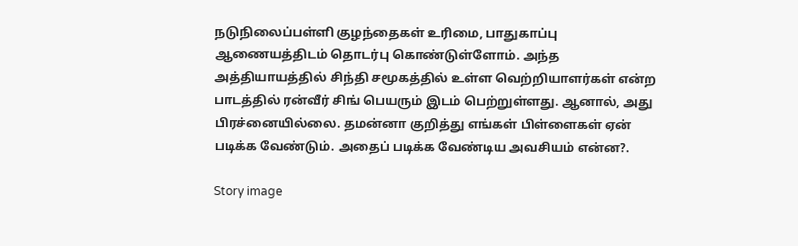நடுநிலைப்பள்ளி குழந்தைகள் உரிமை, பாதுகாப்பு ஆணையத்திடம் தொடர்பு கொண்டுள்ளோம். அந்த அத்தியாயத்தில் சிந்தி சமூகத்தில் உள்ள வெற்றியாளர்கள் என்ற பாடத்தில் ரன்வீர் சிங் பெயரும் இடம் பெற்றுள்ளது. ஆனால், அது பிரச்னையில்லை. தமன்னா குறித்து எங்கள் பிள்ளைகள் ஏன் படிக்க வேண்டும். அதைப் படிக்க வேண்டிய அவசியம் என்ன?.

Story image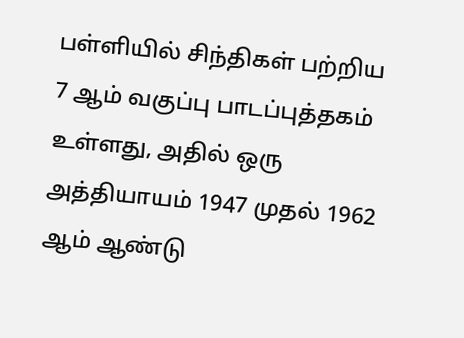பள்ளியில் சிந்திகள் பற்றிய 7 ஆம் வகுப்பு பாடப்புத்தகம் உள்ளது, அதில் ஒரு அத்தியாயம் 1947 முதல் 1962 ஆம் ஆண்டு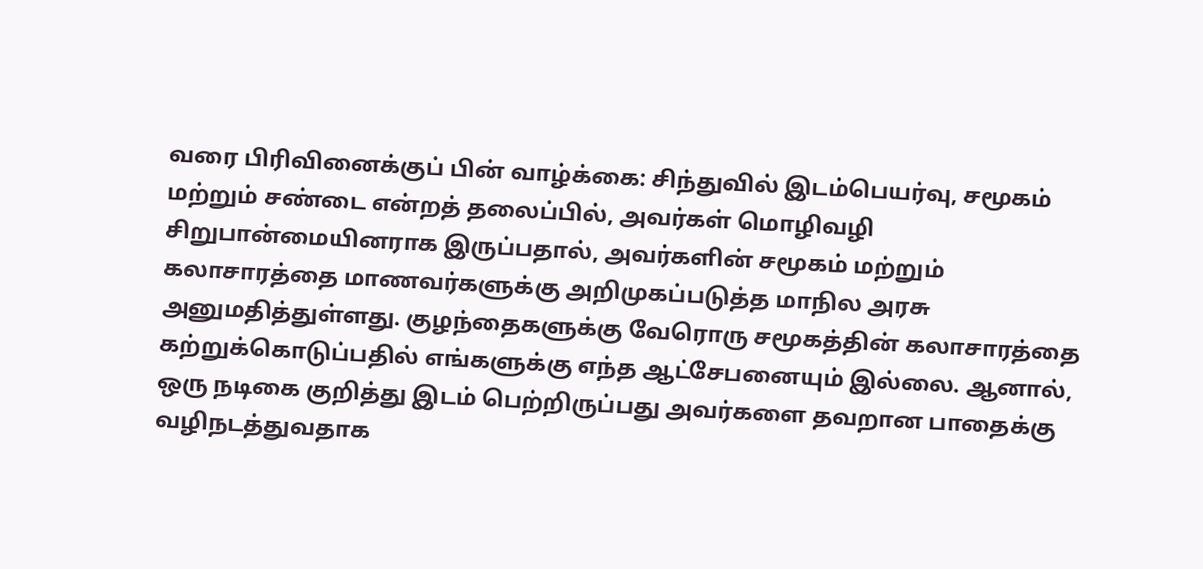வரை பிரிவினைக்குப் பின் வாழ்க்கை: சிந்துவில் இடம்பெயர்வு, சமூகம் மற்றும் சண்டை என்றத் தலைப்பில், அவர்கள் மொழிவழி சிறுபான்மையினராக இருப்பதால், அவர்களின் சமூகம் மற்றும் கலாசாரத்தை மாணவர்களுக்கு அறிமுகப்படுத்த மாநில அரசு அனுமதித்துள்ளது. குழந்தைகளுக்கு வேரொரு சமூகத்தின் கலாசாரத்தை கற்றுக்கொடுப்பதில் எங்களுக்கு எந்த ஆட்சேபனையும் இல்லை. ஆனால், ஒரு நடிகை குறித்து இடம் பெற்றிருப்பது அவர்களை தவறான பாதைக்கு வழிநடத்துவதாக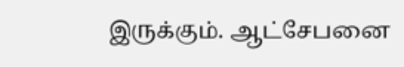இருக்கும். ஆட்சேபனை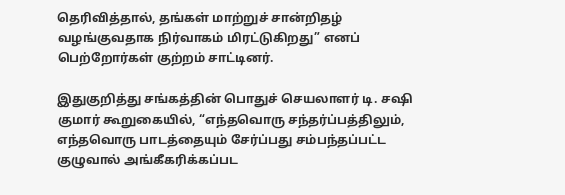தெரிவித்தால், தங்கள் மாற்றுச் சான்றிதழ் வழங்குவதாக நிர்வாகம் மிரட்டுகிறது” எனப் பெற்றோர்கள் குற்றம் சாட்டினர்.

இதுகுறித்து சங்கத்தின் பொதுச் செயலாளர் டி. சஷி குமார் கூறுகையில், “எந்தவொரு சந்தர்ப்பத்திலும், எந்தவொரு பாடத்தையும் சேர்ப்பது சம்பந்தப்பட்ட குழுவால் அங்கீகரிக்கப்பட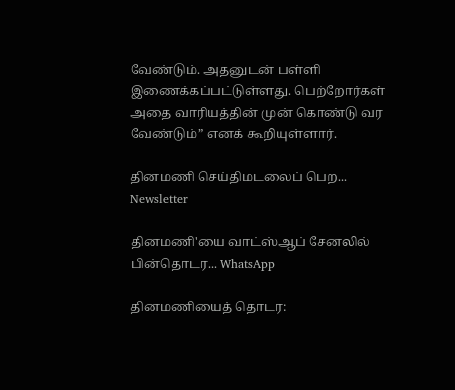வேண்டும். அதனுடன் பள்ளி இணைக்கப்பட்டுள்ளது. பெற்றோர்கள் அதை வாரியத்தின் முன் கொண்டு வர வேண்டும்” எனக் கூறியுள்ளார்.

தினமணி செய்திமடலைப் பெற... Newsletter

தினமணி'யை வாட்ஸ்ஆப் சேனலில் பின்தொடர... WhatsApp

தினமணியைத் தொடர: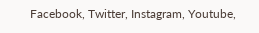Facebook, Twitter, Instagram, Youtube,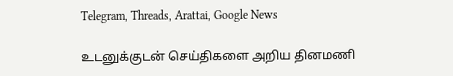Telegram, Threads, Arattai, Google News

உடனுக்குடன் செய்திகளை அறிய தினமணி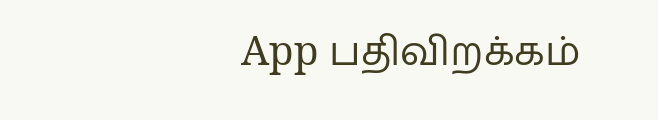App பதிவிறக்கம்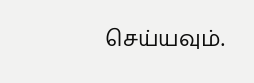செய்யவும்.